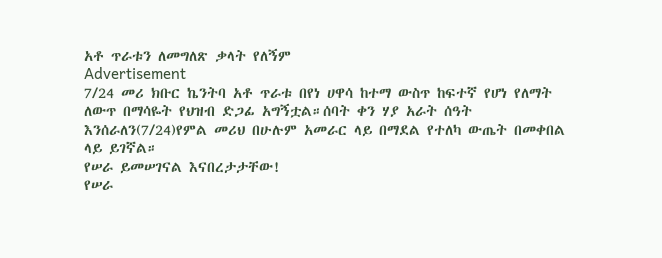አቶ ጥራቱን ለመግለጽ ቃላት የለኝም
Advertisement
7/24 መሪ ክቡር ኬንትባ አቶ ጥራቱ በየነ ሀዋሳ ከተማ ውስጥ ከፍተኛ የሆነ የለማት ለውጥ በማሳዬት የህዝብ ድጋፊ አግኝቷል።ሰባት ቀን ሃያ አራት ሰዓት እንሰራለን(7/24)የምል መሪህ በሁሉም አመራር ላይ በማደል የተለካ ውጤት በመቀበል ላይ ይገኛል።
የሠራ ይመሠገናል እናበረታታቸው!
የሠራ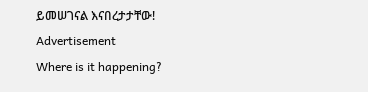ይመሠገናል እናበረታታቸው!
Advertisement
Where is it happening?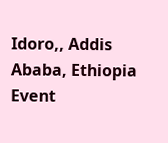Idoro,, Addis Ababa, Ethiopia
Event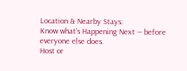Location & Nearby Stays:
Know what’s Happening Next — before everyone else does.
Host or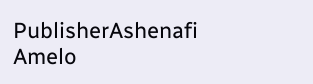PublisherAshenafi Amelo